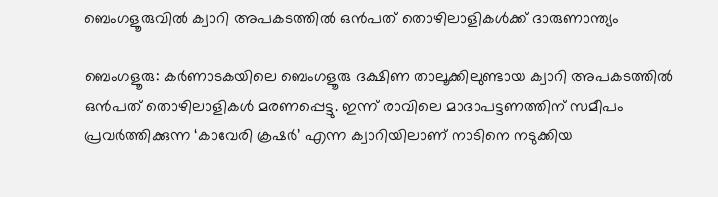ബെംഗളൂരുവിൽ ക്വാറി അപകടത്തില്‍ ഒന്‍പത് തൊഴിലാളികൾക്ക് ദാരുണാന്ത്യം

ബെംഗളൂരു: കർണാടകയിലെ ബെംഗളൂരു ദക്ഷിണ താലൂക്കിലുണ്ടായ ക്വാറി അപകടത്തിൽ ഒന്‍പത് തൊഴിലാളികൾ മരണപ്പെട്ടു. ഇന്ന് രാവിലെ മാദാപട്ടണത്തിന് സമീപം പ്രവർത്തിക്കുന്ന ‘കാവേരി ക്രഷർ’ എന്ന ക്വാറിയിലാണ് നാടിനെ നടുക്കിയ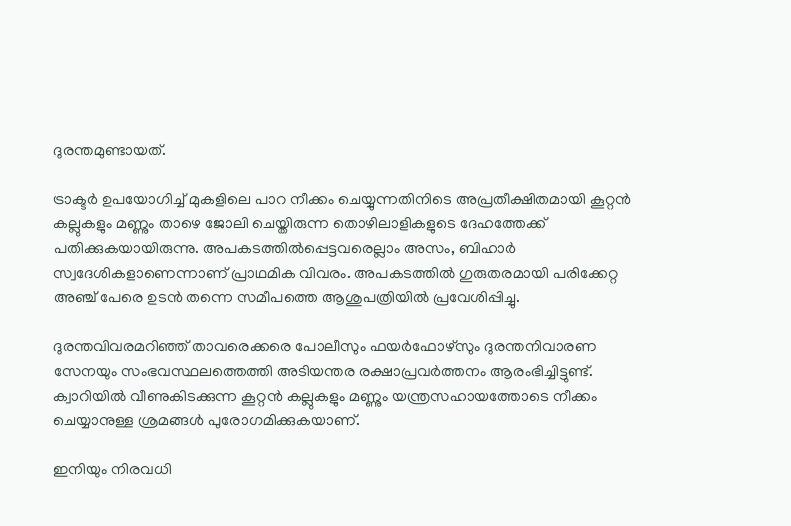ദുരന്തമുണ്ടായത്.

ട്രാക്ടർ ഉപയോഗിച്ച് മുകളിലെ പാറ നീക്കം ചെയ്യുന്നതിനിടെ അപ്രതീക്ഷിതമായി കൂറ്റൻ കല്ലുകളും മണ്ണും താഴെ ജോലി ചെയ്തിരുന്ന തൊഴിലാളികളുടെ ദേഹത്തേക്ക് പതിക്കുകയായിരുന്നു. അപകടത്തിൽപ്പെട്ടവരെല്ലാം അസം, ബിഹാർ സ്വദേശികളാണെന്നാണ് പ്രാഥമിക വിവരം. അപകടത്തിൽ ഗുരുതരമായി പരിക്കേറ്റ അഞ്ച് പേരെ ഉടൻ തന്നെ സമീപത്തെ ആശുപത്രിയിൽ പ്രവേശിപ്പിച്ചു.

ദുരന്തവിവരമറിഞ്ഞ് താവരെക്കരെ പോലീസും ഫയർഫോഴ്സും ദുരന്തനിവാരണ സേനയും സംഭവസ്ഥലത്തെത്തി അടിയന്തര രക്ഷാപ്രവർത്തനം ആരംഭിച്ചിട്ടുണ്ട്. ക്വാറിയിൽ വീണുകിടക്കുന്ന കൂറ്റൻ കല്ലുകളും മണ്ണും യന്ത്രസഹായത്തോടെ നീക്കം ചെയ്യാനുള്ള ശ്രമങ്ങൾ പുരോഗമിക്കുകയാണ്.

ഇനിയും നിരവധി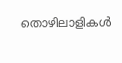തൊഴിലാളികൾ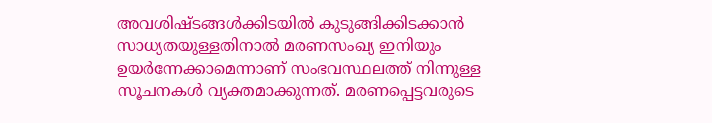അവശിഷ്ടങ്ങൾക്കിടയിൽ കുടുങ്ങിക്കിടക്കാൻ സാധ്യതയുള്ളതിനാൽ മരണസംഖ്യ ഇനിയും ഉയർന്നേക്കാമെന്നാണ് സംഭവസ്ഥലത്ത് നിന്നുള്ള സൂചനകൾ വ്യക്തമാക്കുന്നത്. മരണപ്പെട്ടവരുടെ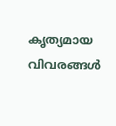കൃത്യമായ വിവരങ്ങൾ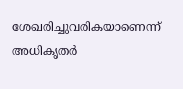ശേഖരിച്ചുവരികയാണെന്ന് അധികൃതർ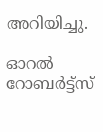അറിയിച്ചു.

ഓറൽ റോബർട്ട്സ്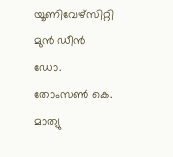യൂണിവേഴ്സിറ്റി മുൻ ഡീൻ ഡോ. തോംസൺ കെ. മാത്യു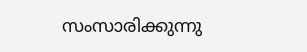സംസാരിക്കുന്നു